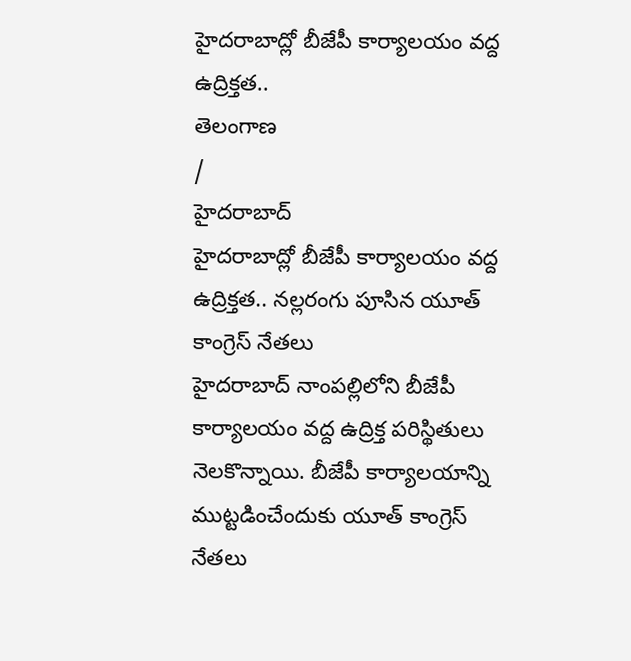హైదరాబాద్లో బీజేపీ కార్యాలయం వద్ద ఉద్రిక్తత..
తెలంగాణ
/
హైదరాబాద్
హైదరాబాద్లో బీజేపీ కార్యాలయం వద్ద ఉద్రిక్తత.. నల్లరంగు పూసిన యూత్ కాంగ్రెస్ నేతలు
హైదరాబాద్ నాంపల్లిలోని బీజేపీ కార్యాలయం వద్ద ఉద్రిక్త పరిస్థితులు నెలకొన్నాయి. బీజేపీ కార్యాలయాన్ని ముట్టడించేందుకు యూత్ కాంగ్రెస్ నేతలు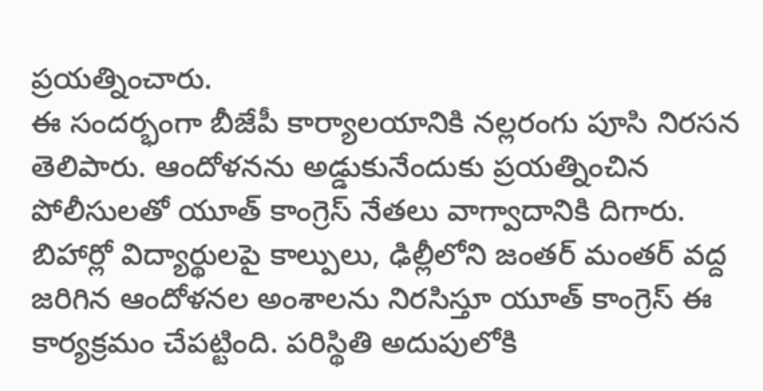ప్రయత్నించారు.
ఈ సందర్భంగా బీజేపీ కార్యాలయానికి నల్లరంగు పూసి నిరసన తెలిపారు. ఆందోళనను అడ్డుకునేందుకు ప్రయత్నించిన పోలీసులతో యూత్ కాంగ్రెస్ నేతలు వాగ్వాదానికి దిగారు.
బిహార్లో విద్యార్థులపై కాల్పులు, ఢిల్లీలోని జంతర్ మంతర్ వద్ద జరిగిన ఆందోళనల అంశాలను నిరసిస్తూ యూత్ కాంగ్రెస్ ఈ కార్యక్రమం చేపట్టింది. పరిస్థితి అదుపులోకి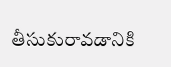తీసుకురావడానికి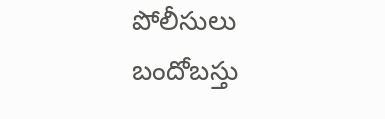పోలీసులు బందోబస్తు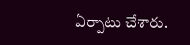ఏర్పాటు చేశారు.